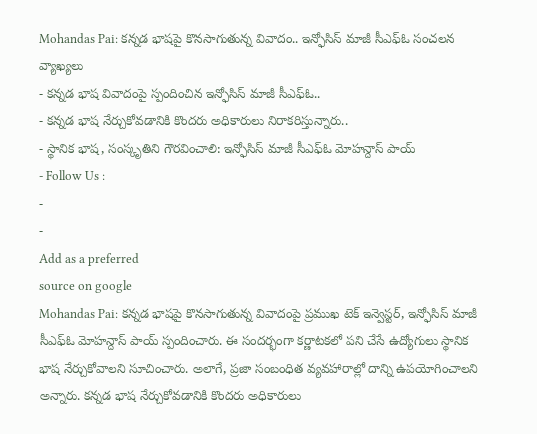Mohandas Pai: కన్నడ భాషపై కొనసాగుతున్న వివాదం.. ఇన్ఫోసిస్ మాజీ సీఎఫ్ఓ సంచలన వ్యాఖ్యలు
- కన్నడ భాష వివాదంపై స్పందించిన ఇన్ఫోసిస్ మాజీ సీఎఫ్ఓ..
- కన్నడ భాష నేర్చుకోవడానికి కొందరు అధికారులు నిరాకరిస్తున్నారు..
- స్థానిక భాష, సంస్కృతిని గౌరవించాలి: ఇన్ఫోసిస్ మాజీ సీఎఫ్ఓ మోహన్దాస్ పాయ్
- Follow Us :
-
-
Add as a preferred
source on google
Mohandas Pai: కన్నడ భాషపై కొనసాగుతున్న వివాదంపై ప్రముఖ టెక్ ఇన్వెస్టర్, ఇన్ఫోసిస్ మాజీ సీఎఫ్ఓ మోహన్దాస్ పాయ్ స్పందించారు. ఈ సందర్భంగా కర్ణాటకలో పని చేసే ఉద్యోగులు స్థానిక భాష నేర్చుకోవాలని సూచించారు. అలాగే, ప్రజా సంబంధిత వ్యవహారాల్లో దాన్ని ఉపయోగించాలని అన్నారు. కన్నడ భాష నేర్చుకోవడానికి కొందరు అధికారులు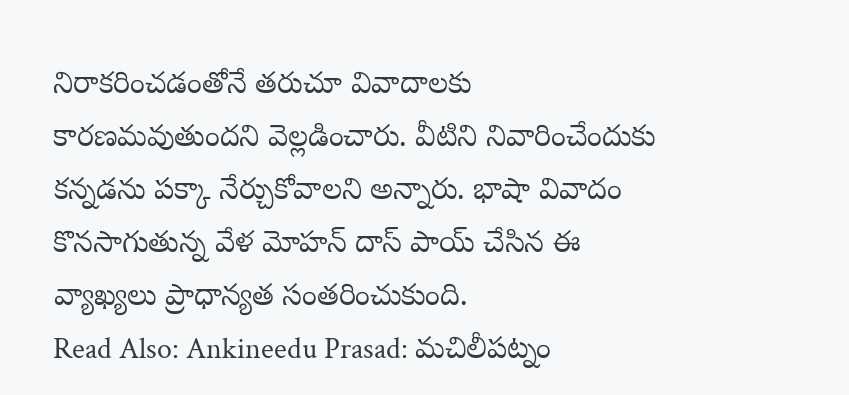నిరాకరించడంతోనే తరుచూ వివాదాలకు కారణమవుతుందని వెల్లడించారు. వీటిని నివారించేందుకు కన్నడను పక్కా నేర్చుకోవాలని అన్నారు. భాషా వివాదం కొనసాగుతున్న వేళ మోహన్ దాస్ పాయ్ చేసిన ఈ వ్యాఖ్యలు ప్రాధాన్యత సంతరించుకుంది.
Read Also: Ankineedu Prasad: మచిలీపట్నం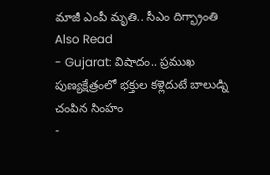మాజీ ఎంపీ మృతి.. సీఎం దిగ్భ్రాంతి
Also Read
- Gujarat: విషాదం.. ప్రముఖ పుణ్యక్షేత్రంలో భక్తుల కళ్లెదుటే బాలుడ్ని చంపిన సింహం
-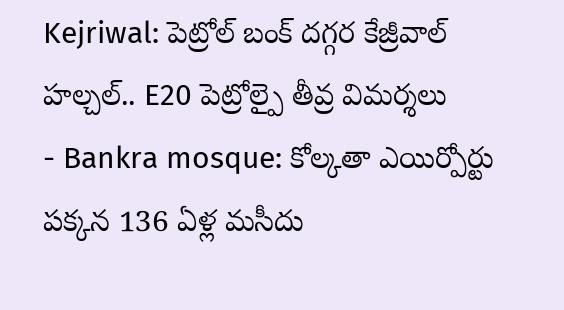Kejriwal: పెట్రోల్ బంక్ దగ్గర కేజ్రీవాల్ హల్చల్.. E20 పెట్రోల్పై తీవ్ర విమర్శలు
- Bankra mosque: కోల్కతా ఎయిర్పోర్టు పక్కన 136 ఏళ్ల మసీదు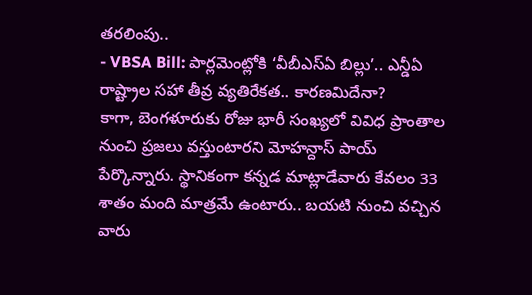తరలింపు..
- VBSA Bill: పార్లమెంట్లోకి ‘వీబీఎస్ఏ బిల్లు’.. ఎన్డీఏ రాష్ట్రాల సహా తీవ్ర వ్యతిరేకత.. కారణమిదేనా?
కాగా, బెంగళూరుకు రోజు భారీ సంఖ్యలో వివిధ ప్రాంతాల నుంచి ప్రజలు వస్తుంటారని మోహన్దాస్ పాయ్ పేర్కొన్నారు. స్థానికంగా కన్నడ మాట్లాడేవారు కేవలం 33 శాతం మంది మాత్రమే ఉంటారు.. బయటి నుంచి వచ్చిన వారు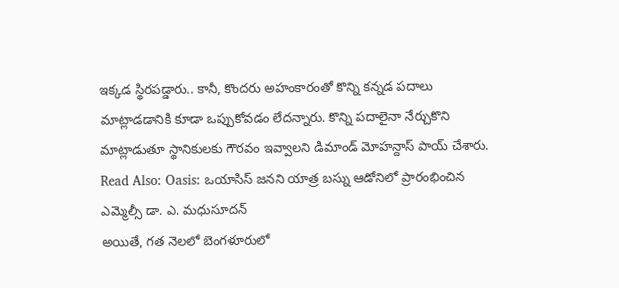ఇక్కడ స్థిరపడ్డారు.. కానీ, కొందరు అహంకారంతో కొన్ని కన్నడ పదాలు మాట్లాడడానికి కూడా ఒప్పుకోవడం లేదన్నారు. కొన్ని పదాలైనా నేర్చుకొని మాట్లాడుతూ స్థానికులకు గౌరవం ఇవ్వాలని డిమాండ్ మోహన్దాస్ పాయ్ చేశారు.
Read Also: Oasis: ఒయాసిస్ జనని యాత్ర బస్ను ఆడోనిలో ప్రారంభించిన ఎమ్మెల్సీ డా. ఎ. మధుసూదన్
అయితే, గత నెలలో బెంగళూరులో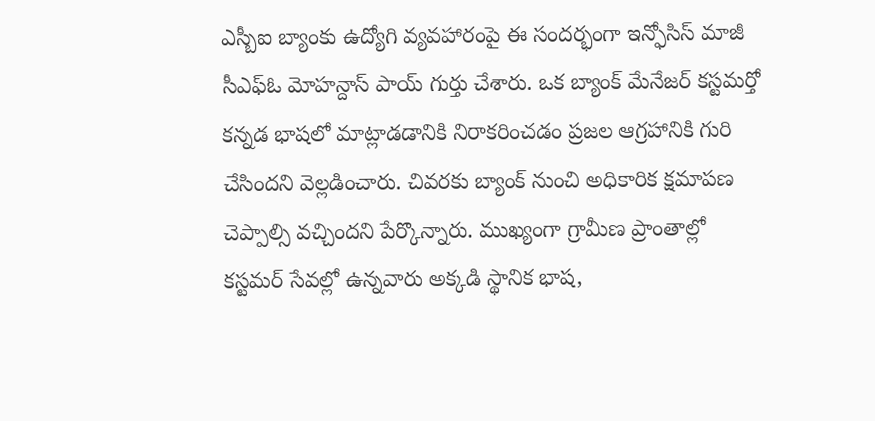ఎస్బీఐ బ్యాంకు ఉద్యోగి వ్యవహారంపై ఈ సందర్భంగా ఇన్ఫోసిస్ మాజీ సీఎఫ్ఓ మోహన్దాస్ పాయ్ గుర్తు చేశారు. ఒక బ్యాంక్ మేనేజర్ కస్టమర్తో కన్నడ భాషలో మాట్లాడడానికి నిరాకరించడం ప్రజల ఆగ్రహానికి గురి చేసిందని వెల్లడించారు. చివరకు బ్యాంక్ నుంచి అధికారిక క్షమాపణ చెప్పాల్సి వచ్చిందని పేర్కొన్నారు. ముఖ్యంగా గ్రామీణ ప్రాంతాల్లో కస్టమర్ సేవల్లో ఉన్నవారు అక్కడి స్థానిక భాష,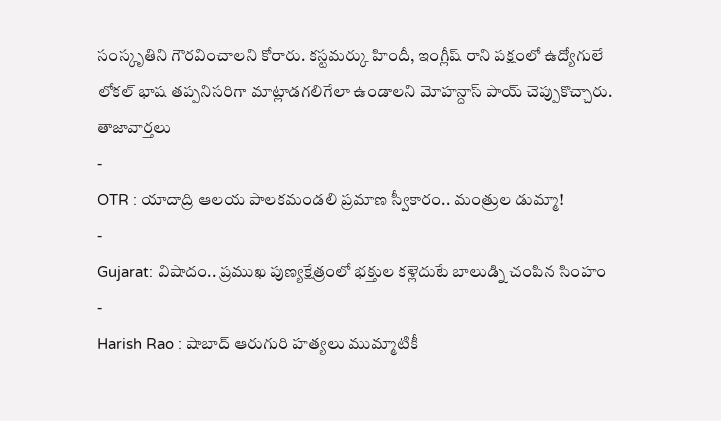సంస్కృతిని గౌరవించాలని కోరారు. కస్టమర్కు హిందీ, ఇంగ్లీష్ రాని పక్షంలో ఉద్యోగులే లోకల్ భాష తప్పనిసరిగా మాట్లాడగలిగేలా ఉండాలని మోహన్దాస్ పాయ్ చెప్పుకొచ్చారు.
తాజావార్తలు
-
OTR : యాదాద్రి ఆలయ పాలకమండలి ప్రమాణ స్వీకారం.. మంత్రుల డుమ్మా!
-
Gujarat: విషాదం.. ప్రముఖ పుణ్యక్షేత్రంలో భక్తుల కళ్లెదుటే బాలుడ్ని చంపిన సింహం
-
Harish Rao : షాబాద్ ఆరుగురి హత్యలు ముమ్మాటికీ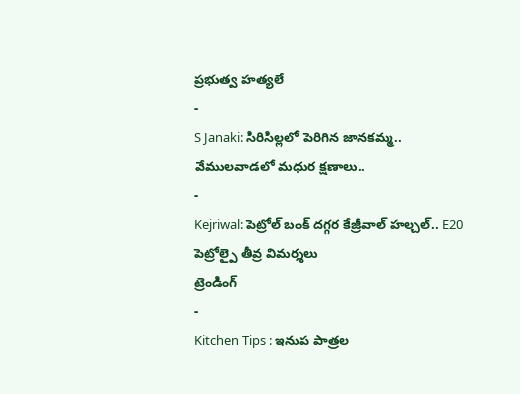ప్రభుత్వ హత్యలే
-
S Janaki: సిరిసిల్లలో పెరిగిన జానకమ్మ.. వేములవాడలో మధుర క్షణాలు..
-
Kejriwal: పెట్రోల్ బంక్ దగ్గర కేజ్రీవాల్ హల్చల్.. E20 పెట్రోల్పై తీవ్ర విమర్శలు
ట్రెండింగ్
-
Kitchen Tips : ఇనుప పాత్రల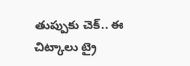తుప్పుకు చెక్.. ఈ చిట్కాలు ట్రై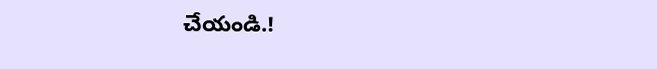చేయండి.!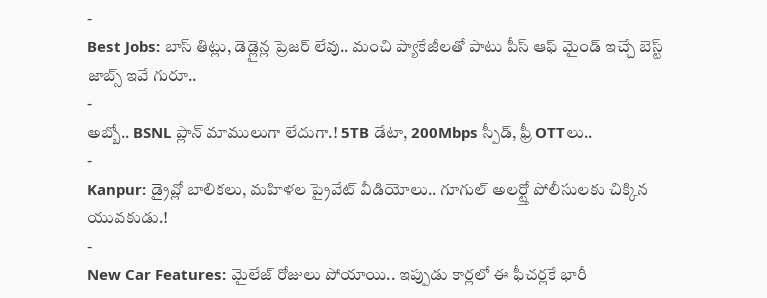-
Best Jobs: బాస్ తిట్లు, డెడ్లైన్ల ప్రెజర్ లేవు.. మంచి ప్యాకేజీలతో పాటు పీస్ ఆఫ్ మైండ్ ఇచ్చే బెస్ట్ జాబ్స్ ఇవే గురూ..
-
అబ్బో.. BSNL ప్లాన్ మాములుగా లేదుగా.! 5TB డేటా, 200Mbps స్పీడ్, ఫ్రీ OTTలు..
-
Kanpur: డ్రైవ్లో బాలికలు, మహిళల ప్రైవేట్ వీడియోలు.. గూగుల్ అలర్ట్తో పోలీసులకు చిక్కిన యువకుడు.!
-
New Car Features: మైలేజ్ రోజులు పోయాయి.. ఇప్పుడు కార్లలో ఈ ఫీచర్లకే భారీ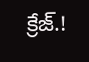క్రేజ్.!